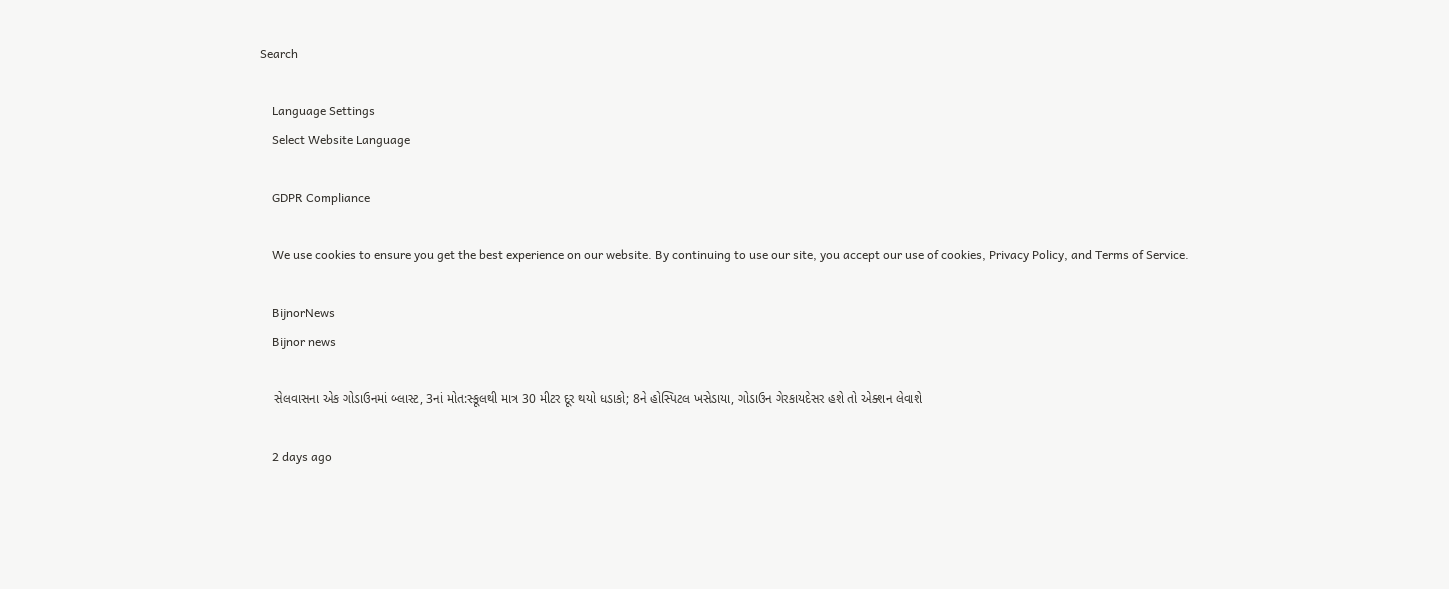Search

    Language Settings
    Select Website Language

    GDPR Compliance

    We use cookies to ensure you get the best experience on our website. By continuing to use our site, you accept our use of cookies, Privacy Policy, and Terms of Service.

    BijnorNews
    Bijnor news

    સેલવાસના એક ગોડાઉનમાં બ્લાસ્ટ, 3નાં મોત:સ્કૂલથી માત્ર 30 મીટર દૂર થયો ધડાકો; 8ને હોસ્પિટલ ખસેડાયા, ગોડાઉન ગેરકાયદેસર હશે તો એક્શન લેવાશે

    2 days ago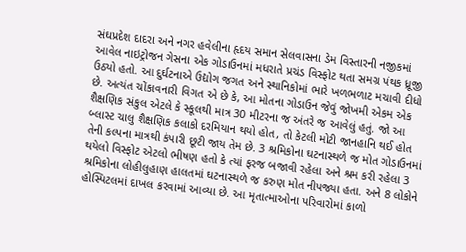સંઘપ્રદેશ દાદરા અને નગર હવેલીના હૃદય સમાન સેલવાસના ડેમ વિસ્તારની નજીકમાં આવેલ નાઇટ્રોજન ગેસના એક ગોડાઉનમાં મધરાતે પ્રચંડ વિસ્ફોટ થતા સમગ્ર પંથક ધ્રૂજી ઉઠ્યો હતો. આ દુર્ઘટનાએ ઉદ્યોગ જગત અને સ્થાનિકોમાં ભારે ખળભળાટ મચાવી દીધો છે. અત્યંત ચોંકાવનારી વિગત એ છે કે, આ મોતના ગોડાઉન જેવું જોખમી એકમ એક શૈક્ષણિક સંકુલ એટલે કે સ્કૂલથી માત્ર 30 મીટરના જ અંતરે જ આવેલું હતું. જો આ બ્લાસ્ટ ચાલુ શૈક્ષણિક કલાકો દરમિયાન થયો હોત, તો કેટલી મોટી જાનહાનિ થઈ હોત તેની કલ્પના માત્રથી કંપારી છૂટી જાય તેમ છે. 3 શ્રમિકોના ઘટનાસ્થળે જ મોત ગોડાઉનમાં થયેલો વિસ્ફોટ એટલો ભીષણ હતો કે ત્યાં ફરજ બજાવી રહેલા અને શ્રમ કરી રહેલા 3 શ્રમિકોના લોહીલુહાણ હાલતમાં ઘટનાસ્થળે જ કરુણ મોત નીપજ્યા હતા. અને 8 લોકોને હોસ્પિટલમાં દાખલ કરવામાં આવ્યા છે. આ મૃતાત્માઓના પરિવારોમાં કાળો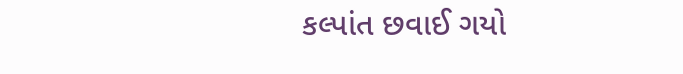કલ્પાંત છવાઈ ગયો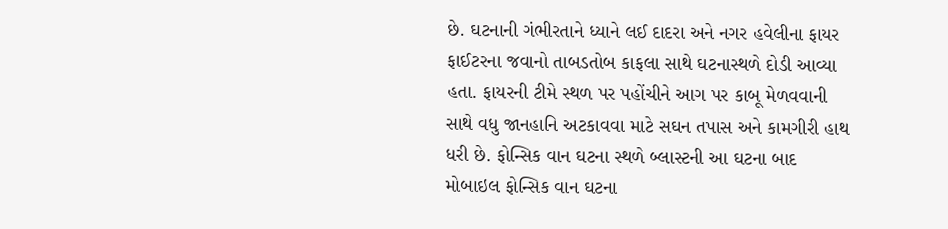છે. ઘટનાની ગંભીરતાને ધ્યાને લઈ દાદરા અને નગર હવેલીના ફાયર ફાઈટરના જવાનો તાબડતોબ કાફલા સાથે ઘટનાસ્થળે દોડી આવ્યા હતા. ફાયરની ટીમે સ્થળ પર પહોંચીને આગ પર કાબૂ મેળવવાની સાથે વધુ જાનહાનિ અટકાવવા માટે સઘન તપાસ અને કામગીરી હાથ ધરી છે. ફોન્સિક વાન ઘટના સ્થળે બ્લાસ્ટની આ ઘટના બાદ મોબાઇલ ફોન્સિક વાન ઘટના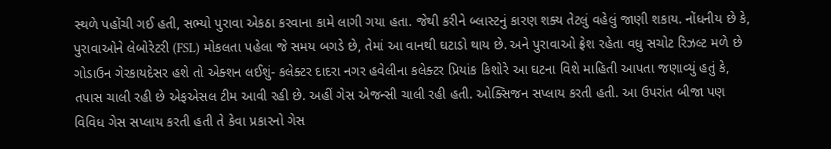સ્થળે પહોંચી ગઈ હતી, સભ્યો પુરાવા એકઠા કરવાના કામે લાગી ગયા હતા. જેથી કરીને બ્લાસ્ટનું કારણ શક્ય તેટલું વહેલું જાણી શકાય. નોંધનીય છે કે, પુરાવાઓને લેબોરેટરી (FSL) મોકલતા પહેલા જે સમય બગડે છે, તેમાં આ વાનથી ઘટાડો થાય છે. અને પુરાવાઓ ફ્રેશ રહેતા વધુ સચોટ રિઝલ્ટ મળે છે ગોડાઉન ગેરકાયદેસર હશે તો એક્શન લઈશું- કલેક્ટર દાદરા નગર હવેલીના કલેક્ટર પ્રિયાંક કિશોરે આ ઘટના વિશે માહિતી આપતા જણાવ્યું હતું કે, તપાસ ચાલી રહી છે એફએસલ ટીમ આવી રહી છે. અહીં ગેસ એજન્સી ચાલી રહી હતી. ઓક્સિજન સપ્લાય કરતી હતી. આ ઉપરાંત બીજા પણ વિવિધ ગેસ સપ્લાય કરતી હતી તે કેવા પ્રકારનો ગેસ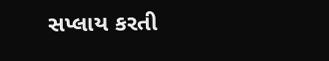સપ્લાય કરતી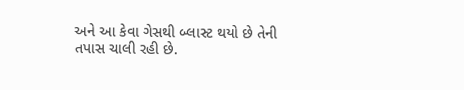અને આ કેવા ગેસથી બ્લાસ્ટ થયો છે તેની તપાસ ચાલી રહી છે.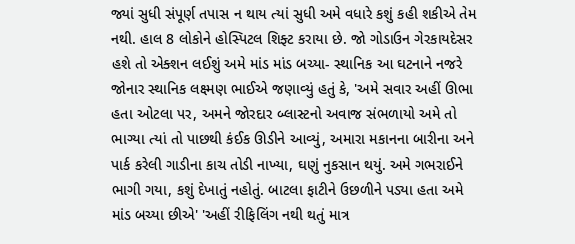જ્યાં સુધી સંપૂર્ણ તપાસ ન થાય ત્યાં સુધી અમે વધારે કશું કહી શકીએ તેમ નથી. હાલ 8 લોકોને હોસ્પિટલ શિફ્ટ કરાયા છે. જો ગોડાઉન ગેરકાયદેસર હશે તો એક્શન લઈશું અમે માંડ માંડ બચ્યા- સ્થાનિક આ ઘટનાને નજરે જોનાર સ્થાનિક લક્ષ્મણ ભાઈએ જણાવ્યું હતું કે, 'અમે સવાર અહીં ઊભા હતા ઓટલા પર, અમને જોરદાર બ્લાસ્ટનો અવાજ સંભળાયો અમે તો ભાગ્યા ત્યાં તો પાછથી કંઈક ઊડીને આવ્યું, અમારા મકાનના બારીના અને પાર્ક કરેલી ગાડીના કાચ તોડી નાખ્યા, ઘણું નુકસાન થયું. અમે ગભરાઈને ભાગી ગયા, કશું દેખાતું નહોતું. બાટલા ફાટીને ઉછળીને પડ્યા હતા અમે માંડ બચ્યા છીએ' 'અહીં રીફિલિંગ નથી થતું માત્ર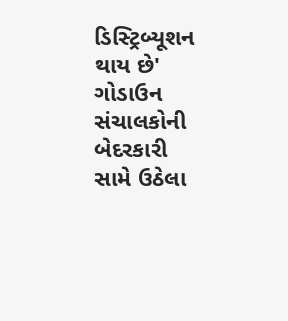ડિસ્ટ્રિબ્યૂશન થાય છે' ગોડાઉન સંચાલકોની બેદરકારી સામે ઉઠેલા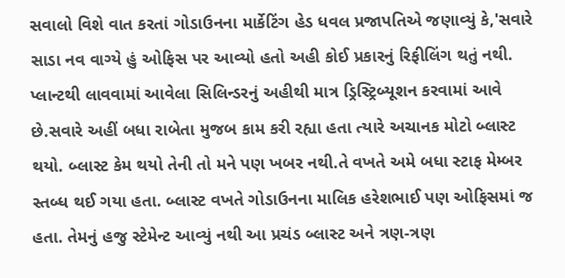સવાલો વિશે વાત કરતાં ગોડાઉનના માર્કેટિંગ હેડ ધવલ પ્રજાપતિએ જણાવ્યું કે,'સવારે સાડા નવ વાગ્યે હું ઓફિસ પર આવ્યો હતો અહી કોઈ પ્રકારનું રિફીલિંગ થતું નથી. પ્લાન્ટથી લાવવામાં આવેલા સિલિન્ડરનું અહીથી માત્ર ડ્રિસ્ટ્રિબ્યૂશન કરવામાં આવે છે.સવારે અહીં બધા રાબેતા મુજબ કામ કરી રહ્યા હતા ત્યારે અચાનક મોટો બ્લાસ્ટ થયો. બ્લાસ્ટ કેમ થયો તેની તો મને પણ ખબર નથી.તે વખતે અમે બધા સ્ટાફ મેમ્બર સ્તબ્ધ થઈ ગયા હતા. બ્લાસ્ટ વખતે ગોડાઉનના માલિક હરેશભાઈ પણ ઓફિસમાં જ હતા. તેમનું હજુ સ્ટેમેન્ટ આવ્યું નથી આ પ્રચંડ બ્લાસ્ટ અને ત્રણ-ત્રણ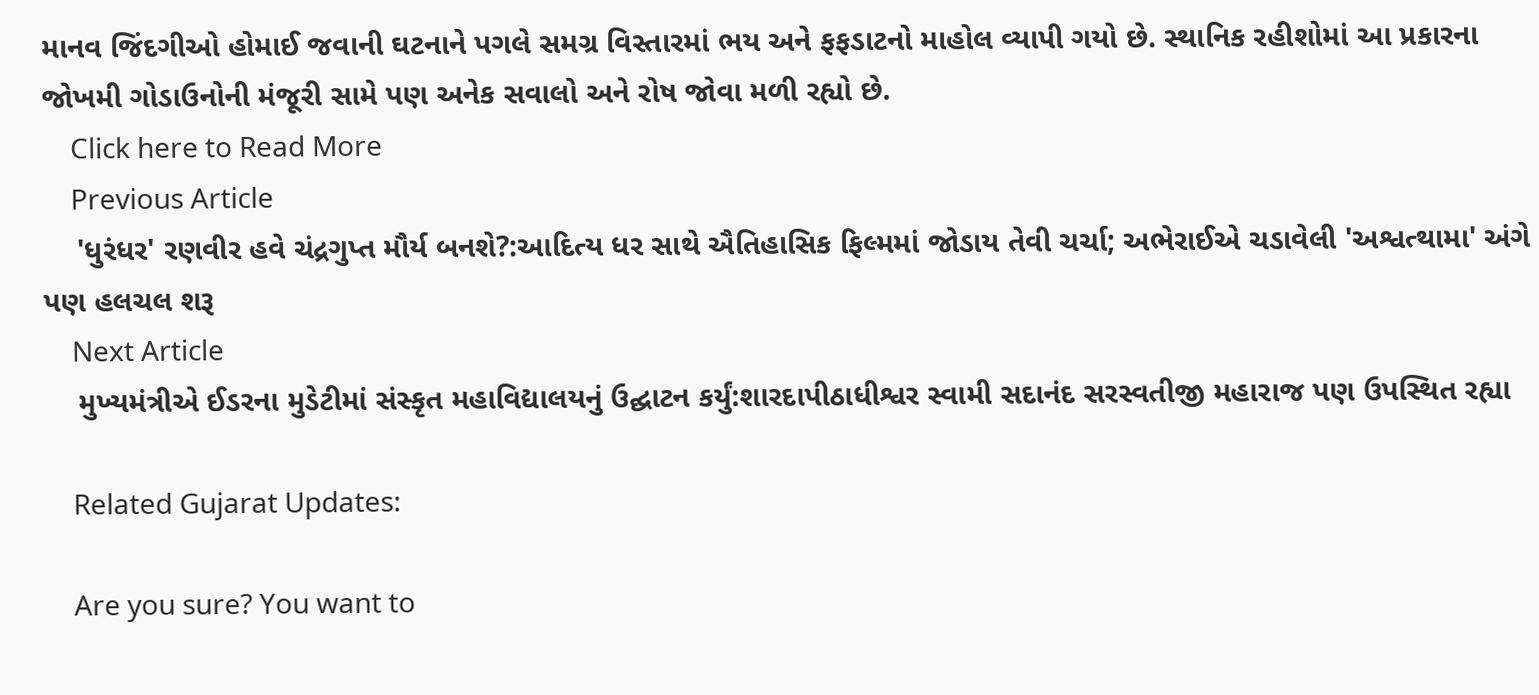માનવ જિંદગીઓ હોમાઈ જવાની ઘટનાને પગલે સમગ્ર વિસ્તારમાં ભય અને ફફડાટનો માહોલ વ્યાપી ગયો છે. સ્થાનિક રહીશોમાં આ પ્રકારના જોખમી ગોડાઉનોની મંજૂરી સામે પણ અનેક સવાલો અને રોષ જોવા મળી રહ્યો છે.
    Click here to Read More
    Previous Article
    'ધુરંધર' રણવીર હવે ચંદ્રગુપ્ત મૌર્ય બનશે?:આદિત્ય ધર સાથે ઐતિહાસિક ફિલ્મમાં જોડાય તેવી ચર્ચા; અભેરાઈએ ચડાવેલી 'અશ્વત્થામા' અંગે પણ હલચલ શરૂ
    Next Article
    મુખ્યમંત્રીએ ઈડરના મુડેટીમાં સંસ્કૃત મહાવિદ્યાલયનું ઉદ્ઘાટન કર્યું:શારદાપીઠાધીશ્વર સ્વામી સદાનંદ સરસ્વતીજી મહારાજ પણ ઉપસ્થિત રહ્યા

    Related Gujarat Updates:

    Are you sure? You want to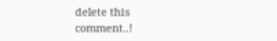delete this comment..!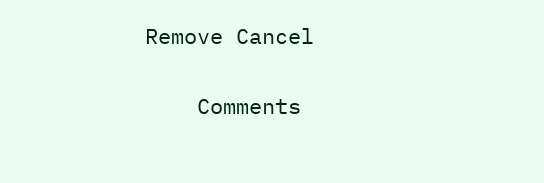Remove Cancel

    Comments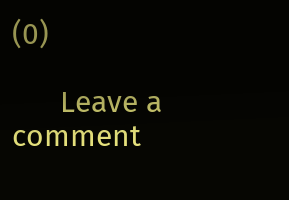(0)

      Leave a comment